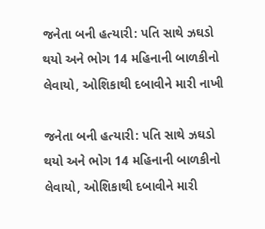જનેતા બની હત્યારી: પતિ સાથે ઝઘડો થયો અને ભોગ 14 મહિનાની બાળકીનો લેવાયો, ઓશિકાથી દબાવીને મારી નાખી

જનેતા બની હત્યારી: પતિ સાથે ઝઘડો થયો અને ભોગ 14 મહિનાની બાળકીનો લેવાયો, ઓશિકાથી દબાવીને મારી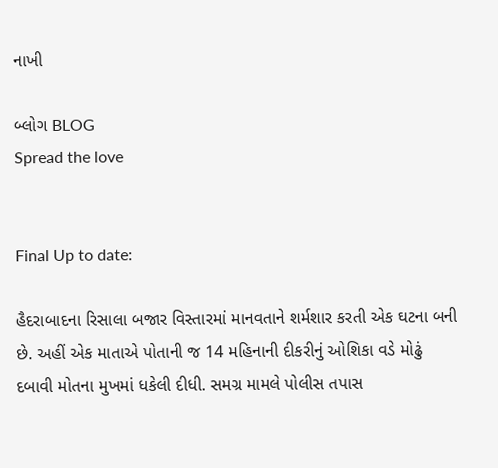નાખી

બ્લોગ BLOG
Spread the love


Final Up to date:

હૈદરાબાદના રિસાલા બજાર વિસ્તારમાં માનવતાને શર્મશાર કરતી એક ઘટના બની છે. અહીં એક માતાએ પોતાની જ 14 મહિનાની દીકરીનું ઓશિકા વડે મોઢું દબાવી મોતના મુખમાં ધકેલી દીધી. સમગ્ર મામલે પોલીસ તપાસ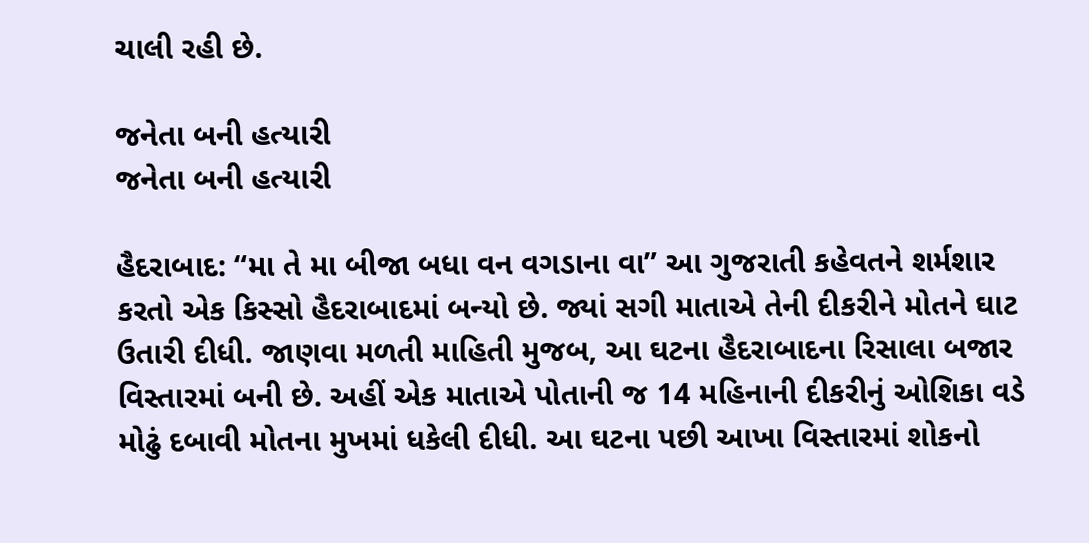ચાલી રહી છે.

જનેતા બની હત્યારી
જનેતા બની હત્યારી

હૈદરાબાદ: “મા તે મા બીજા બધા વન વગડાના વા” આ ગુજરાતી કહેવતને શર્મશાર કરતો એક કિસ્સો હૈદરાબાદમાં બન્યો છે. જ્યાં સગી માતાએ તેની દીકરીને મોતને ઘાટ ઉતારી દીધી. જાણવા મળતી માહિતી મુજબ, આ ઘટના હૈદરાબાદના રિસાલા બજાર વિસ્તારમાં બની છે. અહીં એક માતાએ પોતાની જ 14 મહિનાની દીકરીનું ઓશિકા વડે મોઢું દબાવી મોતના મુખમાં ધકેલી દીધી. આ ઘટના પછી આખા વિસ્તારમાં શોકનો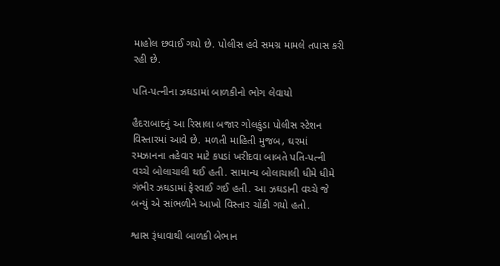માહોલ છવાઈ ગયો છે. પોલીસ હવે સમગ્ર મામલે તપાસ કરી રહી છે.

પતિ-પત્નીના ઝઘડામાં બાળકીનો ભોગ લેવાયો

હૈદરાબાદનું આ રિસાલા બજાર ગોલકુંડા પોલીસ સ્ટેશન વિસ્તારમાં આવે છે. મળતી માહિતી મુજબ, ઘરમાં રમઝાનના તહેવાર માટે કપડાં ખરીદવા બાબતે પતિ-પત્ની વચ્ચે બોલાચાલી થઈ હતી. સામાન્ય બોલાચાલી ધીમે ધીમે ગંભીર ઝઘડામાં ફેરવાઈ ગઈ હતી. આ ઝઘડાની વચ્ચે જે બન્યું એ સાંભળીને આખો વિસ્તાર ચોંકી ગયો હતો.

શ્વાસ રૂંધાવાથી બાળકી બેભાન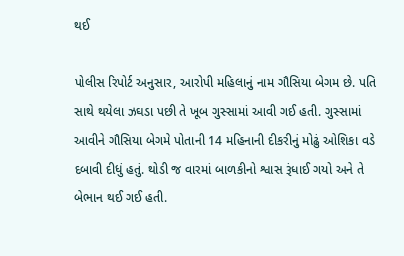થઈ

પોલીસ રિપોર્ટ અનુસાર, આરોપી મહિલાનું નામ ગૌસિયા બેગમ છે. પતિ સાથે થયેલા ઝઘડા પછી તે ખૂબ ગુસ્સામાં આવી ગઈ હતી. ગુસ્સામાં આવીને ગૌસિયા બેગમે પોતાની 14 મહિનાની દીકરીનું મોઢું ઓશિકા વડે દબાવી દીધું હતું. થોડી જ વારમાં બાળકીનો શ્વાસ રૂંધાઈ ગયો અને તે બેભાન થઈ ગઈ હતી.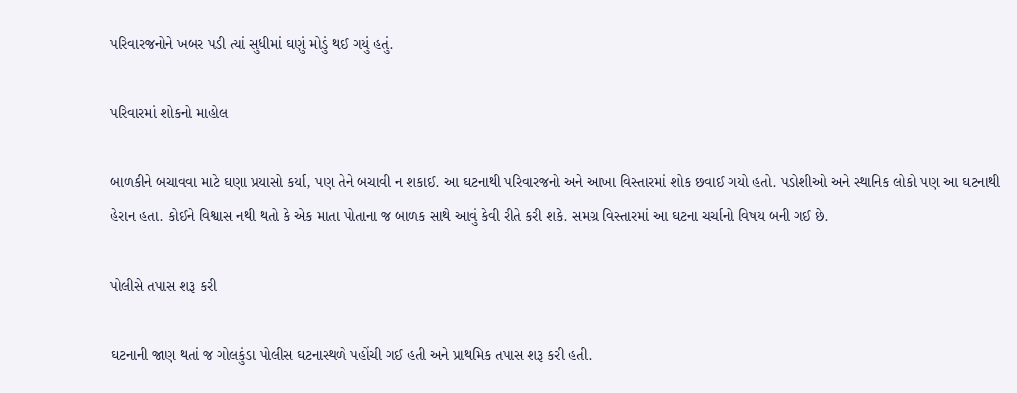પરિવારજનોને ખબર પડી ત્યાં સુધીમાં ઘણું મોડું થઈ ગયું હતું.

પરિવારમાં શોકનો માહોલ

બાળકીને બચાવવા માટે ઘણા પ્રયાસો કર્યા, પણ તેને બચાવી ન શકાઈ. આ ઘટનાથી પરિવારજનો અને આખા વિસ્તારમાં શોક છવાઈ ગયો હતો. પડોશીઓ અને સ્થાનિક લોકો પણ આ ઘટનાથી હેરાન હતા. કોઈને વિશ્વાસ નથી થતો કે એક માતા પોતાના જ બાળક સાથે આવું કેવી રીતે કરી શકે. સમગ્ર વિસ્તારમાં આ ઘટના ચર્ચાનો વિષય બની ગઈ છે.

પોલીસે તપાસ શરૂ કરી

ઘટનાની જાણ થતાં જ ગોલકુંડા પોલીસ ઘટનાસ્થળે પહોંચી ગઈ હતી અને પ્રાથમિક તપાસ શરૂ કરી હતી.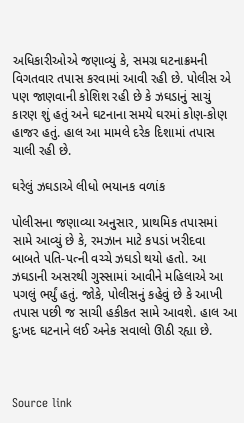અધિકારીઓએ જણાવ્યું કે, સમગ્ર ઘટનાક્રમની વિગતવાર તપાસ કરવામાં આવી રહી છે. પોલીસ એ પણ જાણવાની કોશિશ રહી છે કે ઝઘડાનું સાચું કારણ શું હતું અને ઘટનાના સમયે ઘરમાં કોણ-કોણ હાજર હતું. હાલ આ મામલે દરેક દિશામાં તપાસ ચાલી રહી છે.

ઘરેલું ઝઘડાએ લીધો ભયાનક વળાંક

પોલીસના જણાવ્યા અનુસાર, પ્રાથમિક તપાસમાં સામે આવ્યું છે કે, રમઝાન માટે કપડાં ખરીદવા બાબતે પતિ-પત્ની વચ્ચે ઝઘડો થયો હતો. આ ઝઘડાની અસરથી ગુસ્સામાં આવીને મહિલાએ આ પગલું ભર્યું હતું. જોકે, પોલીસનું કહેવું છે કે આખી તપાસ પછી જ સાચી હકીકત સામે આવશે. હાલ આ દુઃખદ ઘટનાને લઈ અનેક સવાલો ઊઠી રહ્યા છે.



Source link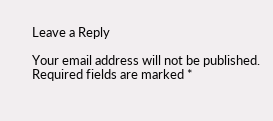Leave a Reply

Your email address will not be published. Required fields are marked *